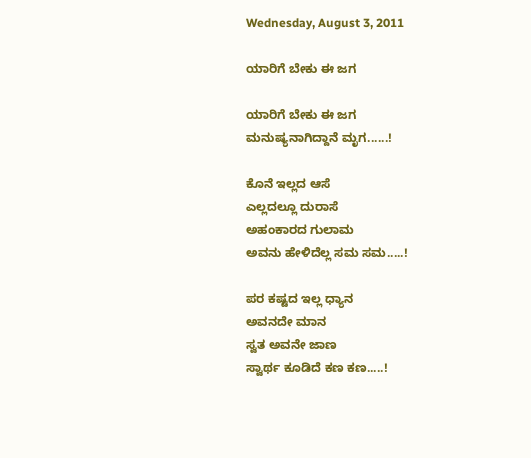Wednesday, August 3, 2011

ಯಾರಿಗೆ ಬೇಕು ಈ ಜಗ

ಯಾರಿಗೆ ಬೇಕು ಈ ಜಗ
ಮನುಷ್ಯನಾಗಿದ್ದಾನೆ ಮೃಗ......!

ಕೊನೆ ಇಲ್ಲದ ಆಸೆ
ಎಲ್ಲದಲ್ಲೂ ದುರಾಸೆ
ಅಹಂಕಾರದ ಗುಲಾಮ
ಅವನು ಹೇಳಿದೆಲ್ಲ ಸಮ ಸಮ.....!

ಪರ ಕಷ್ಟದ ಇಲ್ಲ ಧ್ಯಾನ
ಅವನದೇ ಮಾನ
ಸ್ವತ ಅವನೇ ಜಾಣ
ಸ್ವಾರ್ಥ ಕೂಡಿದೆ ಕಣ ಕಣ.....!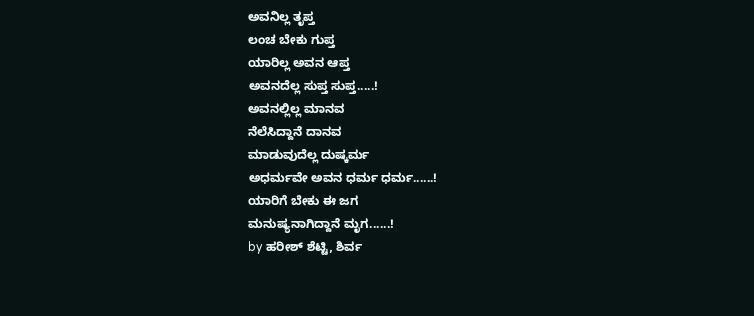ಅವನಿಲ್ಲ ತೃಪ್ತ
ಲಂಚ ಬೇಕು ಗುಪ್ತ
ಯಾರಿಲ್ಲ ಅವನ ಆಪ್ತ
ಅವನದೆಲ್ಲ ಸುಪ್ತ ಸುಪ್ತ.....!
ಅವನಲ್ಲಿಲ್ಲ ಮಾನವ
ನೆಲೆಸಿದ್ದಾನೆ ದಾನವ
ಮಾಡುವುದೆಲ್ಲ ದುಷ್ಕರ್ಮ
ಅಧರ್ಮವೇ ಅವನ ಧರ್ಮ ಧರ್ಮ......!
ಯಾರಿಗೆ ಬೇಕು ಈ ಜಗ
ಮನುಷ್ಯನಾಗಿದ್ದಾನೆ ಮೃಗ......!
by ಹರೀಶ್ ಶೆಟ್ಟಿ, ಶಿರ್ವ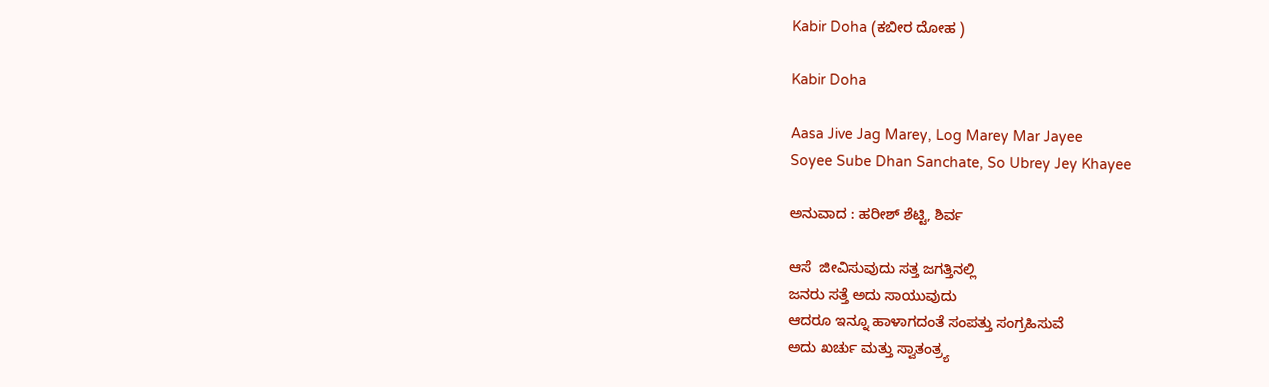Kabir Doha (ಕಬೀರ ದೋಹ )

Kabir Doha

Aasa Jive Jag Marey, Log Marey Mar Jayee
Soyee Sube Dhan Sanchate, So Ubrey Jey Khayee

ಅನುವಾದ : ಹರೀಶ್ ಶೆಟ್ಟಿ, ಶಿರ್ವ

ಆಸೆ  ಜೀವಿಸುವುದು ಸತ್ತ ಜಗತ್ತಿನಲ್ಲಿ
ಜನರು ಸತ್ತೆ ಅದು ಸಾಯುವುದು
ಆದರೂ ಇನ್ನೂ ಹಾಳಾಗದಂತೆ ಸಂಪತ್ತು ಸಂಗ್ರಹಿಸುವೆ
ಅದು ಖರ್ಚು ಮತ್ತು ಸ್ವಾತಂತ್ರ್ಯ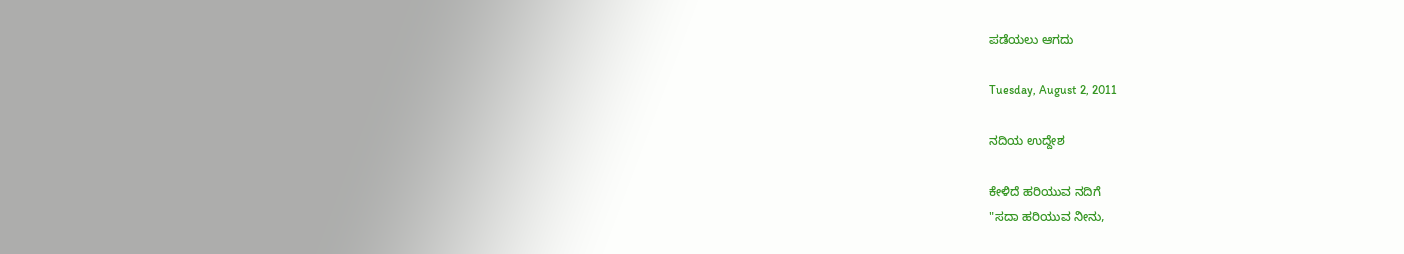ಪಡೆಯಲು ಆಗದು

Tuesday, August 2, 2011

ನದಿಯ ಉದ್ದೇಶ

ಕೇಳಿದೆ ಹರಿಯುವ ನದಿಗೆ
"ಸದಾ ಹರಿಯುವ ನೀನು,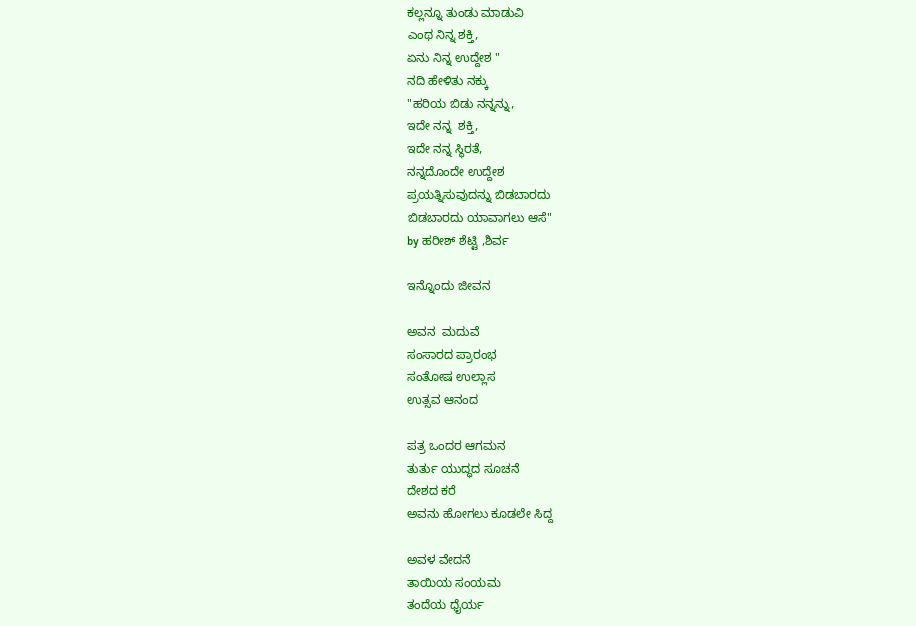ಕಲ್ಲನ್ನೂ ತುಂಡು ಮಾಡುವಿ
ಎಂಥ ನಿನ್ನ ಶಕ್ತಿ,
ಏನು ನಿನ್ನ ಉದ್ದೇಶ "
ನದಿ ಹೇಳಿತು ನಕ್ಕು
"ಹರಿಯ ಬಿಡು ನನ್ನನ್ನು,
ಇದೇ ನನ್ನ  ಶಕ್ತಿ,
ಇದೇ ನನ್ನ ಸ್ಥಿರತೆ,
ನನ್ನದೊಂದೇ ಉದ್ದೇಶ
ಪ್ರಯತ್ನಿಸುವುದನ್ನು ಬಿಡಬಾರದು
ಬಿಡಬಾರದು ಯಾವಾಗಲು ಆಸೆ"
by ಹರೀಶ್ ಶೆಟ್ಟಿ ,ಶಿರ್ವ

ಇನ್ನೊಂದು ಜೀವನ

ಅವನ  ಮದುವೆ
ಸಂಸಾರದ ಪ್ರಾರಂಭ
ಸಂತೋಷ ಉಲ್ಲಾಸ
ಉತ್ಸವ ಆನಂದ

ಪತ್ರ ಒಂದರ ಆಗಮನ
ತುರ್ತು ಯುದ್ಧದ ಸೂಚನೆ
ದೇಶದ ಕರೆ
ಅವನು ಹೋಗಲು ಕೂಡಲೇ ಸಿದ್ದ

ಅವಳ ವೇದನೆ
ತಾಯಿಯ ಸಂಯಮ
ತಂದೆಯ ಧೈರ್ಯ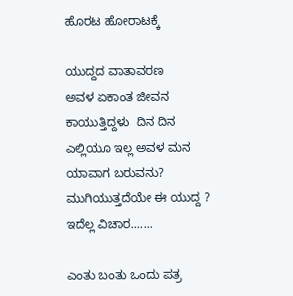ಹೊರಟ ಹೋರಾಟಕ್ಕೆ

ಯುದ್ದದ ವಾತಾವರಣ
ಅವಳ ಏಕಾಂತ ಜೀವನ
ಕಾಯುತ್ತಿದ್ದಳು  ದಿನ ದಿನ
ಎಲ್ಲಿಯೂ ಇಲ್ಲ ಅವಳ ಮನ
ಯಾವಾಗ ಬರುವನು?
ಮುಗಿಯುತ್ತದೆಯೇ ಈ ಯುದ್ದ ?
ಇದೆಲ್ಲ ವಿಚಾರ.......

ಎಂತು ಬಂತು ಒಂದು ಪತ್ರ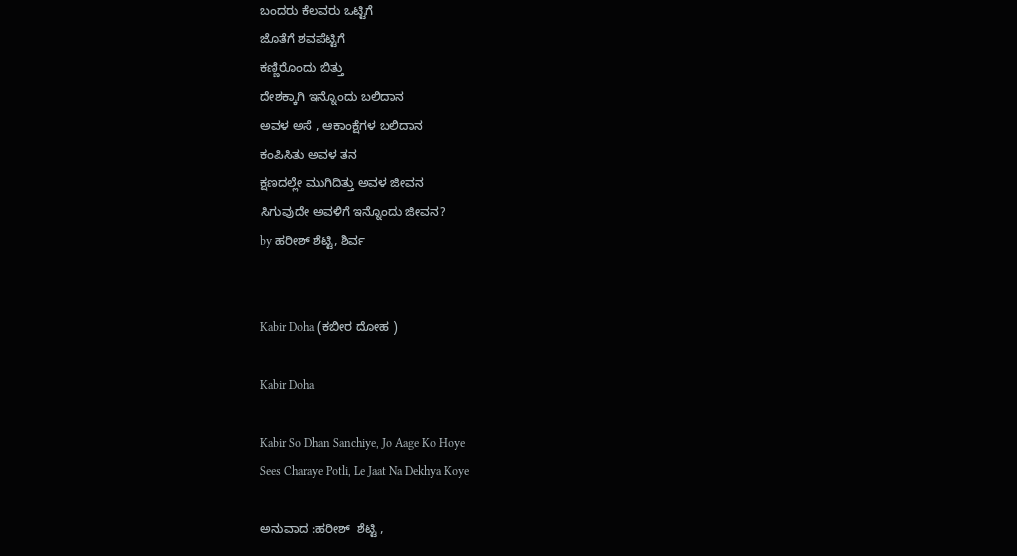ಬಂದರು ಕೆಲವರು ಒಟ್ಟಿಗೆ
ಜೊತೆಗೆ ಶವಪೆಟ್ಟಿಗೆ
ಕಣ್ಣಿರೊಂದು ಬಿತ್ತು
ದೇಶಕ್ಕಾಗಿ ಇನ್ನೊಂದು ಬಲಿದಾನ
ಅವಳ ಅಸೆ , ಆಕಾಂಕ್ಷೆಗಳ ಬಲಿದಾನ
ಕಂಪಿಸಿತು ಅವಳ ತನ
ಕ್ಷಣದಲ್ಲೇ ಮುಗಿದಿತ್ತು ಅವಳ ಜೀವನ
ಸಿಗುವುದೇ ಅವಳಿಗೆ ಇನ್ನೊಂದು ಜೀವನ?
by ಹರೀಶ್ ಶೆಟ್ಟಿ, ಶಿರ್ವ


Kabir Doha (ಕಬೀರ ದೋಹ )

Kabir Doha

Kabir So Dhan Sanchiye, Jo Aage Ko Hoye
Sees Charaye Potli, Le Jaat Na Dekhya Koye

ಅನುವಾದ :ಹರೀಶ್  ಶೆಟ್ಟಿ ,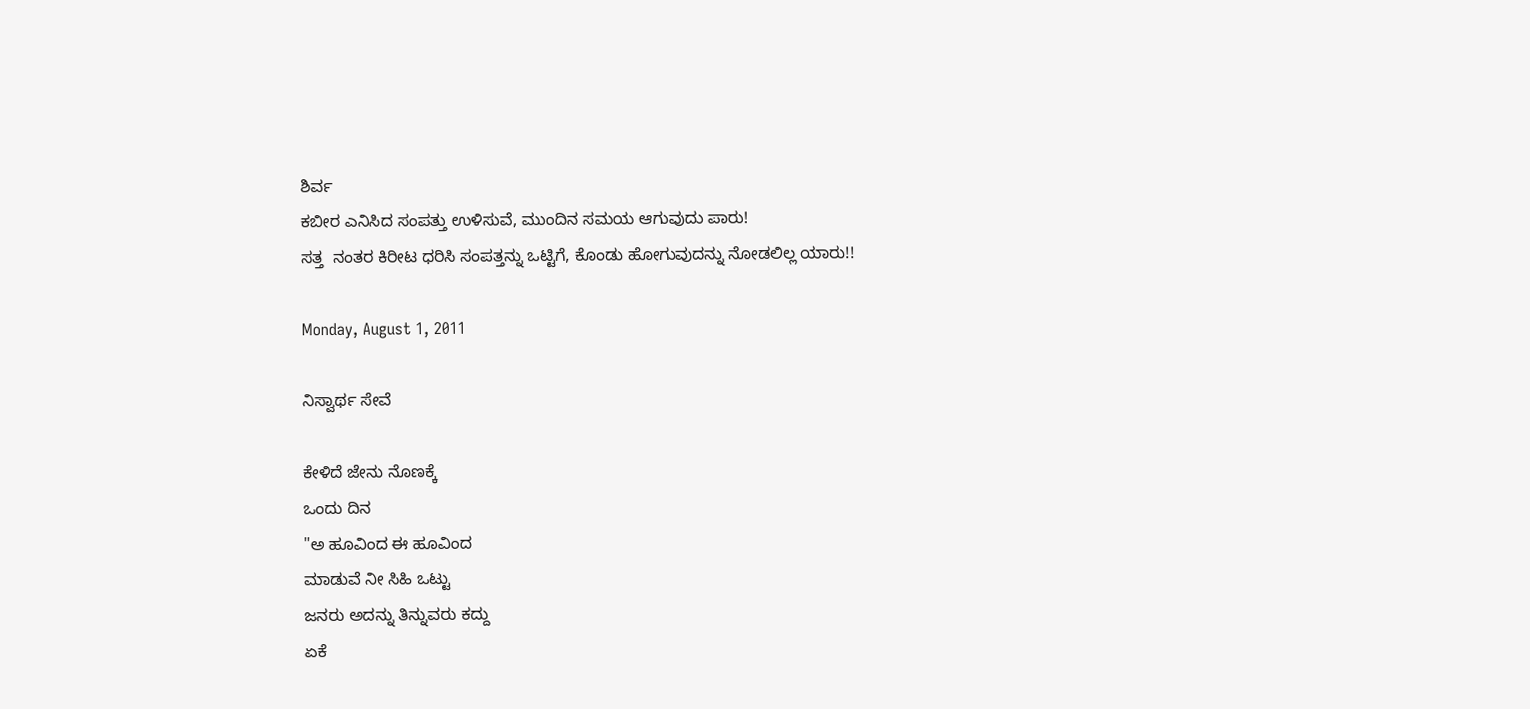ಶಿರ್ವ
ಕಬೀರ ಎನಿಸಿದ ಸಂಪತ್ತು ಉಳಿಸುವೆ, ಮುಂದಿನ ಸಮಯ ಆಗುವುದು ಪಾರು!
ಸತ್ತ  ನಂತರ ಕಿರೀಟ ಧರಿಸಿ ಸಂಪತ್ತನ್ನು ಒಟ್ಟಿಗೆ, ಕೊಂಡು ಹೋಗುವುದನ್ನು ನೋಡಲಿಲ್ಲ ಯಾರು!!

Monday, August 1, 2011

ನಿಸ್ವಾರ್ಥ ಸೇವೆ

ಕೇಳಿದೆ ಜೇನು ನೊಣಕ್ಕೆ
ಒಂದು ದಿನ
"ಅ ಹೂವಿಂದ ಈ ಹೂವಿಂದ
ಮಾಡುವೆ ನೀ ಸಿಹಿ ಒಟ್ಟು
ಜನರು ಅದನ್ನು ತಿನ್ನುವರು ಕದ್ದು
ಏಕೆ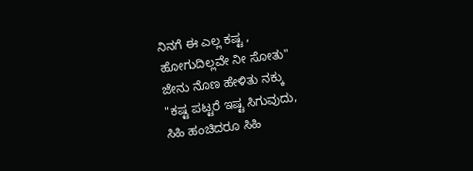ನಿನಗೆ ಈ ಎಲ್ಲ ಕಷ್ಟ ,
ಹೋಗುದಿಲ್ಲವೇ ನೀ ಸೋತು"
ಜೇನು ನೊಣ ಹೇಳಿತು ನಕ್ಕು
"ಕಷ್ಟ ಪಟ್ಟರೆ ಇಷ್ಟ ಸಿಗುವುದು,
ಸಿಹಿ ಹಂಚಿದರೂ ಸಿಹಿ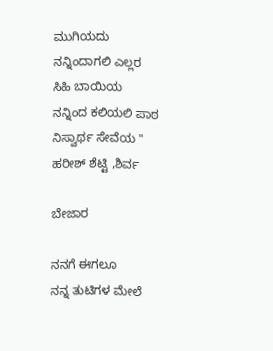ಮುಗಿಯದು
ನನ್ನಿಂದಾಗಲಿ ಎಲ್ಲರ  ಸಿಹಿ ಬಾಯಿಯ
ನನ್ನಿಂದ ಕಲಿಯಲಿ ಪಾಠ ನಿಸ್ವಾರ್ಥ ಸೇವೆಯ "
ಹರೀಶ್ ಶೆಟ್ಟಿ ,ಶಿರ್ವ

ಬೇಜಾರ

ನನಗೆ ಈಗಲೂ
ನನ್ನ ತುಟಿಗಳ ಮೇಲೆ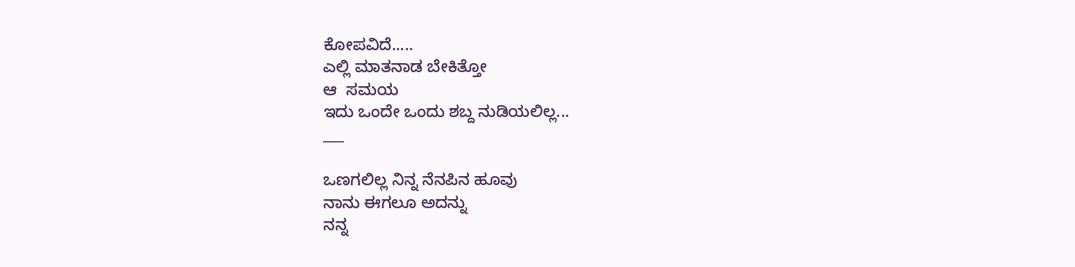ಕೋಪವಿದೆ.....
ಎಲ್ಲಿ ಮಾತನಾಡ ಬೇಕಿತ್ತೋ
ಆ  ಸಮಯ
ಇದು ಒಂದೇ ಒಂದು ಶಬ್ದ ನುಡಿಯಲಿಲ್ಲ...
___

ಒಣಗಲಿಲ್ಲ ನಿನ್ನ ನೆನಪಿನ ಹೂವು
ನಾನು ಈಗಲೂ ಅದನ್ನು
ನನ್ನ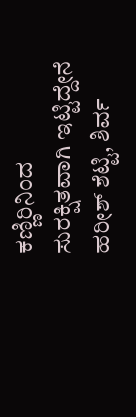ಕಣ್ಣಿರಿನಿಂದ
ಸುರಕ್ಷಿತವಾಗಿ ಇಟ್ಟಿದ್ದೇನೆ
ಹರೀಶ್ ಶೆಟ್ಟಿ, ಶಿರ್ವ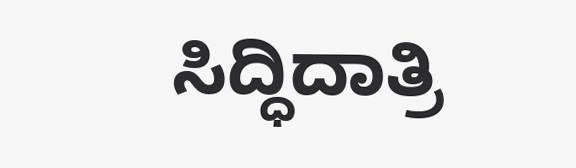ಸಿದ್ಧಿದಾತ್ರಿ